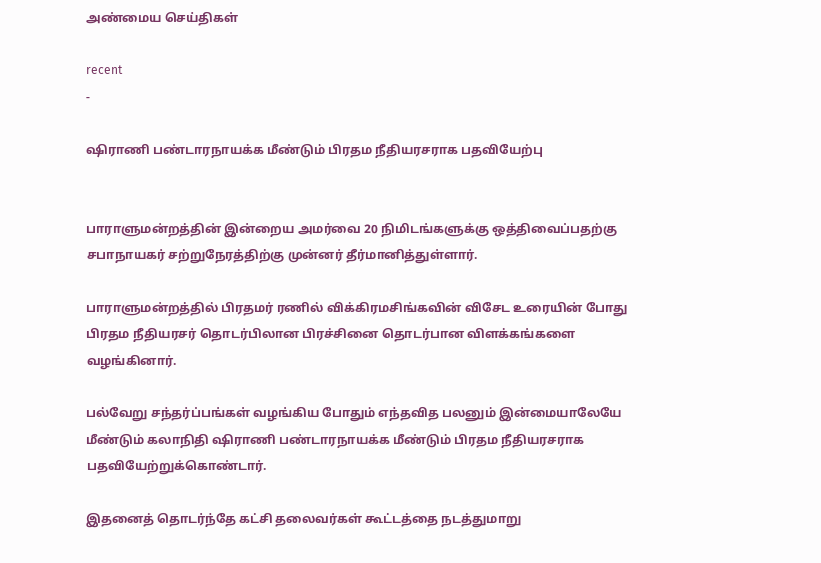அண்மைய செய்திகள்

recent
-

ஷிராணி பண்டாரநாயக்க மீண்டும் பிரதம நீதியரசராக பதவியேற்பு


பாராளுமன்றத்தின் இன்றைய அமர்வை 20 நிமிடங்களுக்கு ஒத்திவைப்பதற்கு சபாநாயகர் சற்றுநேரத்திற்கு முன்னர் தீர்மானித்துள்ளார்.

பாராளுமன்றத்தில் பிரதமர் ரணில் விக்கிரமசிங்கவின் விசேட உரையின் போது பிரதம நீதியரசர் தொடர்பிலான பிரச்சினை தொடர்பான விளக்கங்களை வழங்கினார்.

பல்வேறு சந்தர்ப்பங்கள் வழங்கிய போதும் எந்தவித பலனும் இன்மையாலேயே மீண்டும் கலாநிதி ஷிராணி பண்டாரநாயக்க மீண்டும் பிரதம நீதியரசராக பதவியேற்றுக்கொண்டார்.

இதனைத் தொடர்ந்தே கட்சி தலைவர்கள் கூட்டத்தை நடத்துமாறு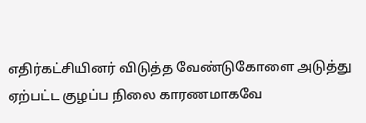எதிர்கட்சியினர் விடுத்த வேண்டுகோளை அடுத்து ஏற்பட்ட குழப்ப நிலை காரணமாகவே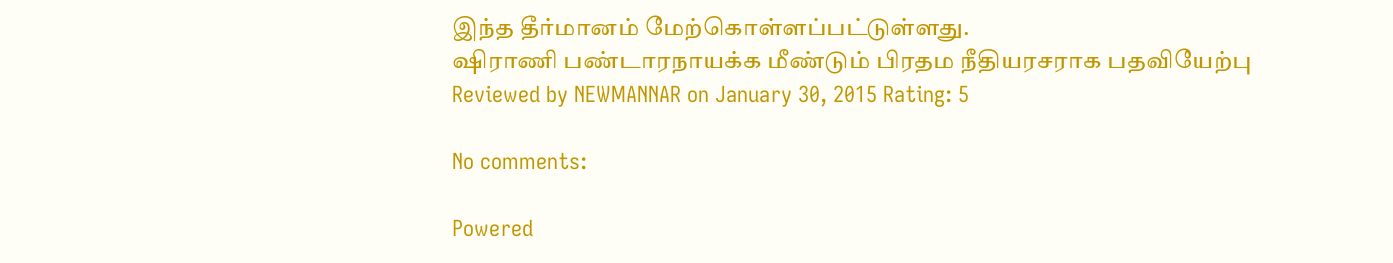இந்த தீர்மானம் மேற்கொள்ளப்பட்டுள்ளது.
ஷிராணி பண்டாரநாயக்க மீண்டும் பிரதம நீதியரசராக பதவியேற்பு Reviewed by NEWMANNAR on January 30, 2015 Rating: 5

No comments:

Powered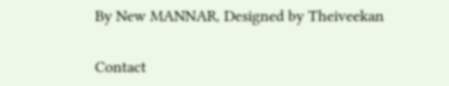By New MANNAR, Designed by Theiveekan

Contact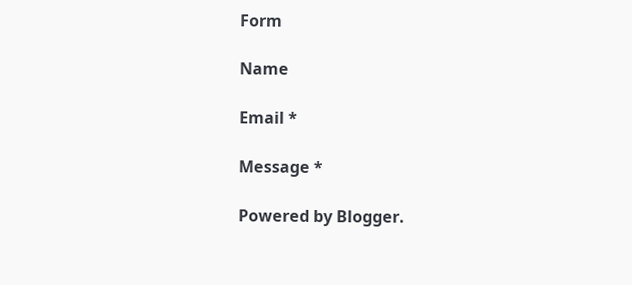Form

Name

Email *

Message *

Powered by Blogger.